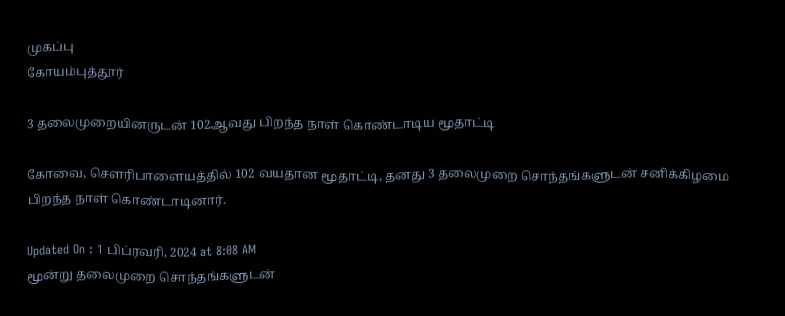முகப்பு
கோயம்புத்தூர்

3 தலைமுறையினருடன் 102ஆவது பிறந்த நாள் கொண்டாடிய மூதாட்டி

கோவை, செளரிபாளையத்தில் 102 வயதான மூதாட்டி, தனது 3 தலைமுறை சொந்தங்களுடன் சனிக்கிழமை பிறந்த நாள் கொண்டாடினார்.

Updated On : 1 பிப்ரவரி, 2024 at 8:08 AM
மூன்று தலைமுறை சொந்தங்களுடன்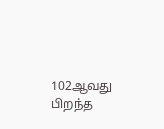102ஆவது பிறந்த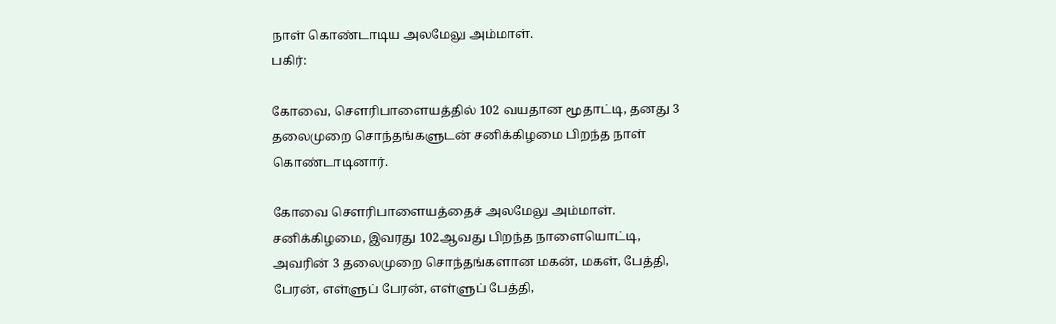நாள் கொண்டாடிய அலமேலு அம்மாள்.
பகிர்:

கோவை, செளரிபாளையத்தில் 102 வயதான மூதாட்டி, தனது 3 தலைமுறை சொந்தங்களுடன் சனிக்கிழமை பிறந்த நாள் கொண்டாடினார்.

கோவை செளரிபாளையத்தைச் அலமேலு அம்மாள். சனிக்கிழமை, இவரது 102ஆவது பிறந்த நாளையொட்டி, அவரின் 3 தலைமுறை சொந்தங்களான மகன், மகள், பேத்தி, பேரன், எள்ளுப் பேரன், எள்ளுப் பேத்தி,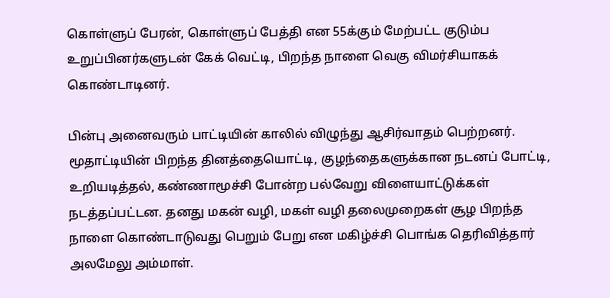கொள்ளுப் பேரன், கொள்ளுப் பேத்தி என 55க்கும் மேற்பட்ட குடும்ப உறுப்பினர்களுடன் கேக் வெட்டி, பிறந்த நாளை வெகு விமர்சியாகக் கொண்டாடினர்.

பின்பு அனைவரும் பாட்டியின் காலில் விழுந்து ஆசிர்வாதம் பெற்றனர். மூதாட்டியின் பிறந்த தினத்தையொட்டி, குழந்தைகளுக்கான நடனப் போட்டி, உறியடித்தல், கண்ணாமூச்சி போன்ற பல்வேறு விளையாட்டுக்கள் நடத்தப்பட்டன. தனது மகன் வழி, மகள் வழி தலைமுறைகள் சூழ பிறந்த நாளை கொண்டாடுவது பெறும் பேறு என மகிழ்ச்சி பொங்க தெரிவித்தார் அலமேலு அம்மாள்.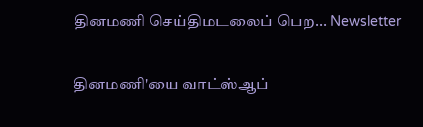தினமணி செய்திமடலைப் பெற... Newsletter

தினமணி'யை வாட்ஸ்ஆப்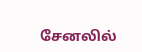சேனலில்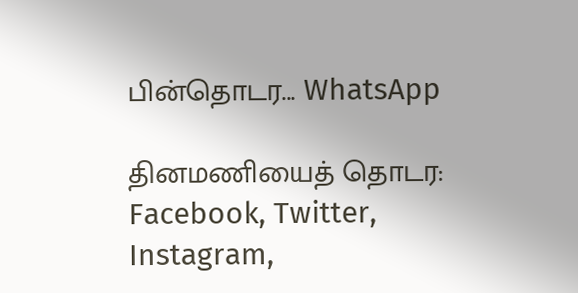பின்தொடர... WhatsApp

தினமணியைத் தொடர: Facebook, Twitter, Instagram,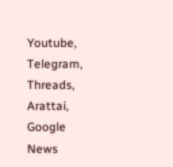Youtube, Telegram, Threads, Arattai, Google News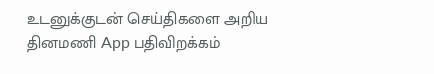உடனுக்குடன் செய்திகளை அறிய தினமணி App பதிவிறக்கம்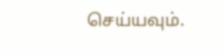செய்யவும்.